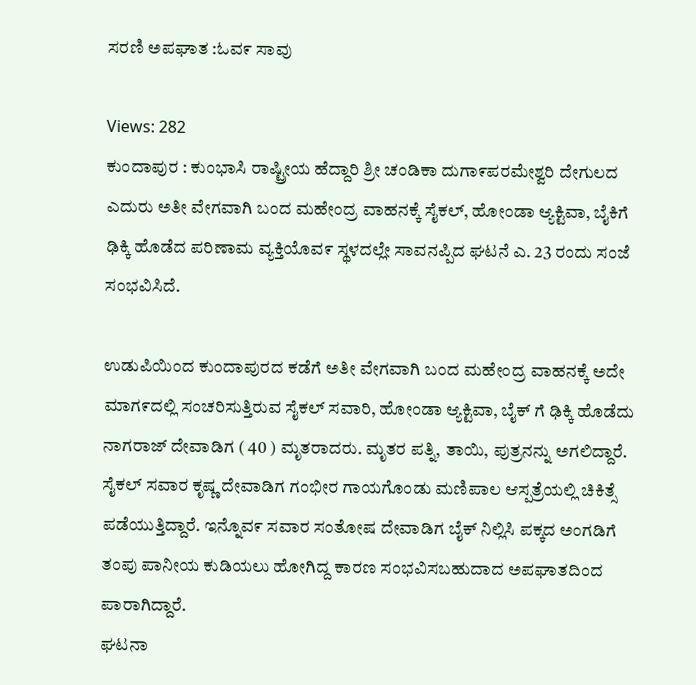ಸರಣಿ ಅಪಘಾತ :ಓವ೯ ಸಾವು

Views: 282
ಕುಂದಾಪುರ : ಕುಂಭಾಸಿ ರಾಷ್ಟ್ರೀಯ ಹೆದ್ದಾರಿ ಶ್ರೀ ಚಂಡಿಕಾ ದುಗಾ೯ಪರಮೇಶ್ವರಿ ದೇಗುಲದ ಎದುರು ಅತೀ ವೇಗವಾಗಿ ಬಂದ ಮಹೇಂದ್ರ ವಾಹನಕ್ಕೆ ಸೈಕಲ್, ಹೋಂಡಾ ಆ್ಯಕ್ಟಿವಾ, ಬೈಕಿಗೆ ಢಿಕ್ಕಿ ಹೊಡೆದ ಪರಿಣಾಮ ವ್ಯಕ್ತಿಯೊವ೯ ಸ್ಥಳದಲ್ಲೇ ಸಾವನಪ್ಪಿದ ಘಟನೆ ಎ. 23 ರಂದು ಸಂಜೆ ಸಂಭವಿಸಿದೆ.

ಉಡುಪಿಯಿಂದ ಕುಂದಾಪುರದ ಕಡೆಗೆ ಅತೀ ವೇಗವಾಗಿ ಬಂದ ಮಹೇಂದ್ರ ವಾಹನಕ್ಕೆ ಅದೇ ಮಾಗ೯ದಲ್ಲಿ ಸಂಚರಿಸುತ್ತಿರುವ ಸೈಕಲ್ ಸವಾರಿ, ಹೋಂಡಾ ಆ್ಯಕ್ಟಿವಾ, ಬೈಕ್ ಗೆ ಢಿಕ್ಕಿ ಹೊಡೆದು ನಾಗರಾಜ್ ದೇವಾಡಿಗ ( 40 ) ಮೃತರಾದರು. ಮೃತರ ಪತ್ನಿ, ತಾಯಿ, ಪುತ್ರನನ್ನು ಅಗಲಿದ್ದಾರೆ.
ಸೈಕಲ್ ಸವಾರ ಕೃಷ್ಣ ದೇವಾಡಿಗ ಗಂಭೀರ ಗಾಯಗೊಂಡು ಮಣಿಪಾಲ ಆಸ್ಪತ್ರೆಯಲ್ಲಿ ಚಿಕಿತ್ಸೆ ಪಡೆಯುತ್ತಿದ್ದಾರೆ. ಇನ್ನೊವ೯ ಸವಾರ ಸಂತೋಷ ದೇವಾಡಿಗ ಬೈಕ್ ನಿಲ್ಲಿಸಿ ಪಕ್ಕದ ಅಂಗಡಿಗೆ ತಂಪು ಪಾನೀಯ ಕುಡಿಯಲು ಹೋಗಿದ್ದ ಕಾರಣ ಸಂಭವಿಸಬಹುದಾದ ಅಪಘಾತದಿಂದ ಪಾರಾಗಿದ್ದಾರೆ.
ಘಟನಾ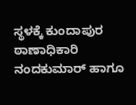ಸ್ಥಳಕ್ಕೆ ಕುಂದಾಪುರ ಠಾಣಾಧಿಕಾರಿ ನಂದಕುಮಾರ್ ಹಾಗೂ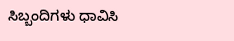ಸಿಬ್ಬಂದಿಗಳು ಧಾವಿಸಿ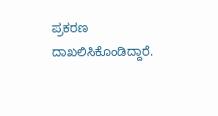ಪ್ರಕರಣ ದಾಖಲಿಸಿಕೊಂಡಿದ್ದಾರೆ.